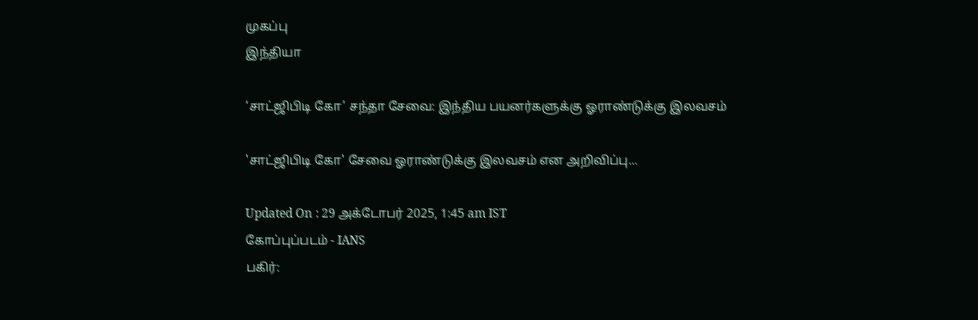முகப்பு
இந்தியா

‘சாட்ஜிபிடி கோ’ சந்தா சேவை: இந்திய பயனர்களுக்கு ஓராண்டுக்கு இலவசம்

'சாட்ஜிபிடி கோ' சேவை ஓராண்டுக்கு இலவசம் என அறிவிப்பு...

Updated On : 29 அக்டோபர் 2025, 1:45 am IST
கோப்புப்படம் - IANS
பகிர்: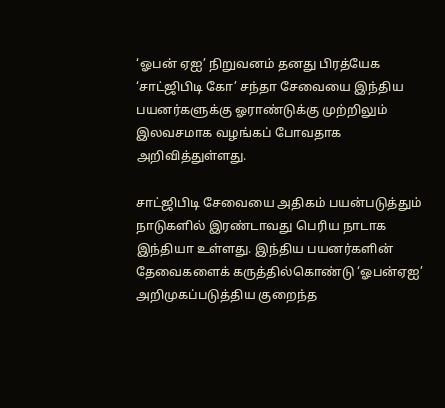‘ஓபன் ஏஐ’ நிறுவனம் தனது பிரத்யேக ‘சாட்ஜிபிடி கோ’ சந்தா சேவையை இந்திய பயனர்களுக்கு ஓராண்டுக்கு முற்றிலும் இலவசமாக வழங்கப் போவதாக அறிவித்துள்ளது.

சாட்ஜிபிடி சேவையை அதிகம் பயன்படுத்தும் நாடுகளில் இரண்டாவது பெரிய நாடாக இந்தியா உள்ளது. இந்திய பயனர்களின் தேவைகளைக் கருத்தில்கொண்டு ‘ஓபன்ஏஐ’ அறிமுகப்படுத்திய குறைந்த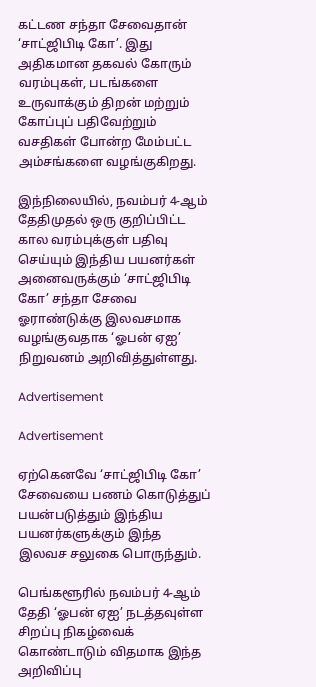கட்டண சந்தா சேவைதான் ‘சாட்ஜிபிடி கோ’. இது அதிகமான தகவல் கோரும் வரம்புகள், படங்களை உருவாக்கும் திறன் மற்றும் கோப்புப் பதிவேற்றும் வசதிகள் போன்ற மேம்பட்ட அம்சங்களை வழங்குகிறது.

இந்நிலையில், நவம்பர் 4-ஆம் தேதிமுதல் ஒரு குறிப்பிட்ட கால வரம்புக்குள் பதிவு செய்யும் இந்திய பயனர்கள் அனைவருக்கும் ‘சாட்ஜிபிடி கோ’ சந்தா சேவை ஓராண்டுக்கு இலவசமாக வழங்குவதாக ‘ஓபன் ஏஐ’ நிறுவனம் அறிவித்துள்ளது.

Advertisement

Advertisement

ஏற்கெனவே ‘சாட்ஜிபிடி கோ’ சேவையை பணம் கொடுத்துப் பயன்படுத்தும் இந்திய பயனர்களுக்கும் இந்த இலவச சலுகை பொருந்தும்.

பெங்களூரில் நவம்பர் 4-ஆம் தேதி ‘ஓபன் ஏஐ’ நடத்தவுள்ள சிறப்பு நிகழ்வைக் கொண்டாடும் விதமாக இந்த அறிவிப்பு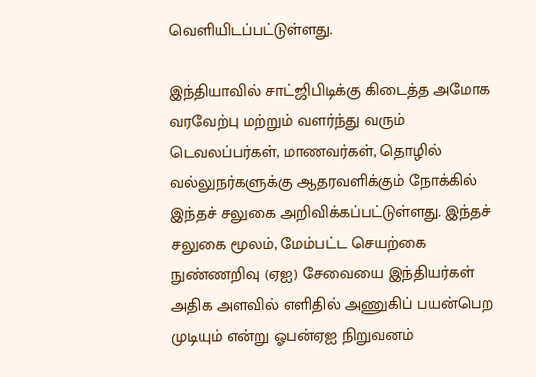வெளியிடப்பட்டுள்ளது.

இந்தியாவில் சாட்ஜிபிடிக்கு கிடைத்த அமோக வரவேற்பு மற்றும் வளர்ந்து வரும் டெவலப்பர்கள், மாணவர்கள், தொழில் வல்லுநர்களுக்கு ஆதரவளிக்கும் நோக்கில் இந்தச் சலுகை அறிவிக்கப்பட்டுள்ளது. இந்தச் சலுகை மூலம், மேம்பட்ட செயற்கை நுண்ணறிவு (ஏஐ) சேவையை இந்தியர்கள் அதிக அளவில் எளிதில் அணுகிப் பயன்பெற முடியும் என்று ஓபன்ஏஐ நிறுவனம்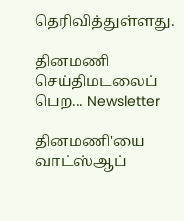தெரிவித்துள்ளது.

தினமணி செய்திமடலைப் பெற... Newsletter

தினமணி'யை வாட்ஸ்ஆப்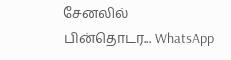சேனலில் பின்தொடர... WhatsApp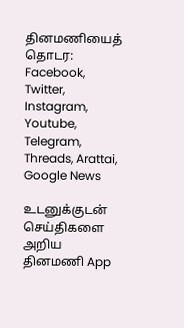தினமணியைத் தொடர: Facebook, Twitter, Instagram, Youtube, Telegram, Threads, Arattai, Google News

உடனுக்குடன் செய்திகளை அறிய தினமணி App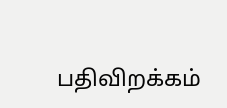பதிவிறக்கம்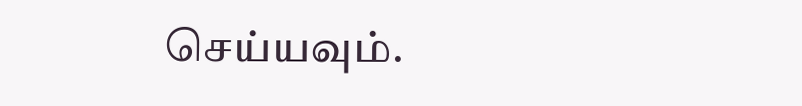செய்யவும்.